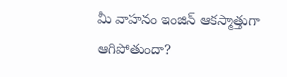మీ వాహనం ఇంజిన్ ఆకస్మాత్తుగా ఆగిపోతుందా?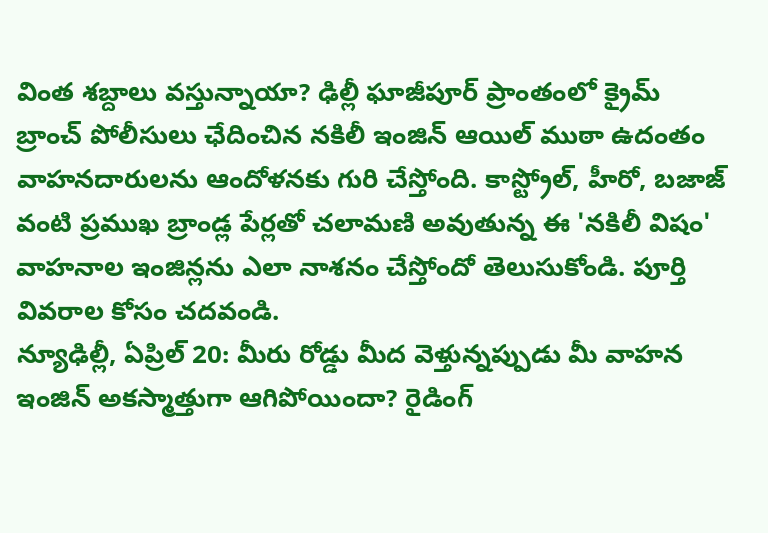వింత శబ్దాలు వస్తున్నాయా? ఢిల్లీ ఘాజీపూర్ ప్రాంతంలో క్రైమ్ బ్రాంచ్ పోలీసులు ఛేదించిన నకిలీ ఇంజిన్ ఆయిల్ ముఠా ఉదంతం వాహనదారులను ఆందోళనకు గురి చేస్తోంది. కాస్ట్రోల్, హీరో, బజాజ్ వంటి ప్రముఖ బ్రాండ్ల పేర్లతో చలామణి అవుతున్న ఈ 'నకిలీ విషం' వాహనాల ఇంజిన్లను ఎలా నాశనం చేస్తోందో తెలుసుకోండి. పూర్తి వివరాల కోసం చదవండి.
న్యూఢిల్లీ, ఏప్రిల్ 20: మీరు రోడ్డు మీద వెళ్తున్నప్పుడు మీ వాహన ఇంజిన్ అకస్మాత్తుగా ఆగిపోయిందా? రైడింగ్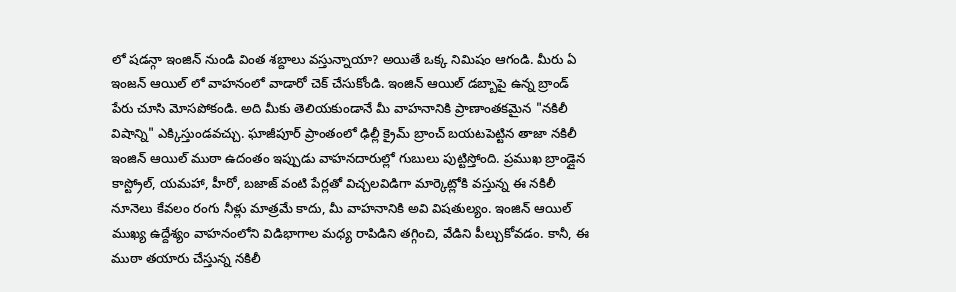లో షడన్గా ఇంజిన్ నుండి వింత శబ్దాలు వస్తున్నాయా? అయితే ఒక్క నిమిషం ఆగండి. మీరు ఏ ఇంజన్ ఆయిల్ లో వాహనంలో వాడారో చెక్ చేసుకోండి. ఇంజిన్ ఆయిల్ డబ్బాపై ఉన్న బ్రాండ్ పేరు చూసి మోసపోకండి. అది మీకు తెలియకుండానే మీ వాహనానికి ప్రాణాంతకమైన "నకిలీ విషాన్ని" ఎక్కిస్తుండవచ్చు. ఘాజీపూర్ ప్రాంతంలో ఢిల్లీ క్రైమ్ బ్రాంచ్ బయటపెట్టిన తాజా నకిలీ ఇంజిన్ ఆయిల్ ముఠా ఉదంతం ఇప్పుడు వాహనదారుల్లో గుబులు పుట్టిస్తోంది. ప్రముఖ బ్రాండ్లైన కాస్ట్రోల్, యమహా, హీరో, బజాజ్ వంటి పేర్లతో విచ్చలవిడిగా మార్కెట్లోకి వస్తున్న ఈ నకిలీ నూనెలు కేవలం రంగు నీళ్లు మాత్రమే కాదు, మీ వాహనానికి అవి విషతుల్యం. ఇంజిన్ ఆయిల్ ముఖ్య ఉద్దేశ్యం వాహనంలోని విడిభాగాల మధ్య రాపిడిని తగ్గించి, వేడిని పీల్చుకోవడం. కానీ, ఈ ముఠా తయారు చేస్తున్న నకిలీ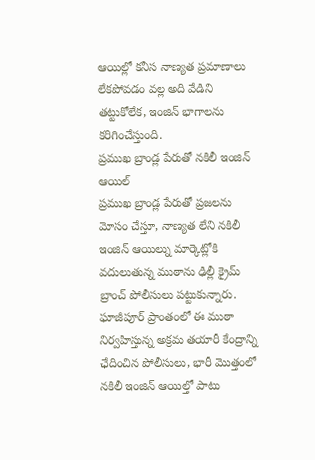ఆయిల్లో కనీస నాణ్యత ప్రమాణాలు లేకపోవడం వల్ల అది వేడిని తట్టుకోలేక, ఇంజిన్ భాగాలను కరిగించేస్తుంది.
ప్రముఖ బ్రాండ్ల పేరుతో నకిలీ ఇంజిన్ ఆయిల్
ప్రముఖ బ్రాండ్ల పేరుతో ప్రజలను మోసం చేస్తూ, నాణ్యత లేని నకిలీ ఇంజిన్ ఆయిల్ను మార్కెట్లోకి వదులుతున్న ముఠాను ఢిల్లీ క్రైమ్ బ్రాంచ్ పోలీసులు పట్టుకున్నారు. ఘాజీపూర్ ప్రాంతంలో ఈ ముఠా నిర్వహిస్తున్న అక్రమ తయారీ కేంద్రాన్ని ఛేదించిన పోలీసులు, భారీ మొత్తంలో నకిలీ ఇంజిన్ ఆయిల్తో పాటు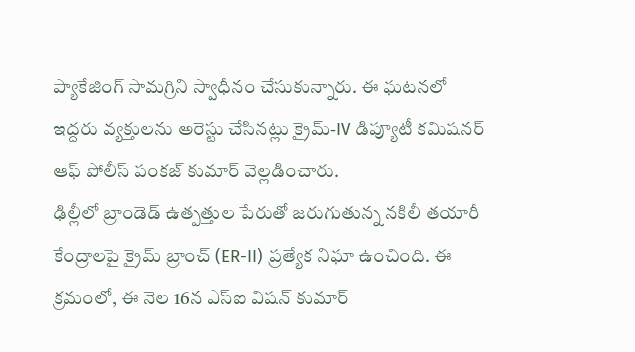ప్యాకేజింగ్ సామగ్రిని స్వాధీనం చేసుకున్నారు. ఈ ఘటనలో ఇద్దరు వ్యక్తులను అరెస్టు చేసినట్లు క్రైమ్-IV డిప్యూటీ కమిషనర్ ఆఫ్ పోలీస్ పంకజ్ కుమార్ వెల్లడించారు.
ఢిల్లీలో బ్రాండెడ్ ఉత్పత్తుల పేరుతో జరుగుతున్న నకిలీ తయారీ కేంద్రాలపై క్రైమ్ బ్రాంచ్ (ER-II) ప్రత్యేక నిఘా ఉంచింది. ఈ క్రమంలో, ఈ నెల 16న ఎస్ఐ విషన్ కుమార్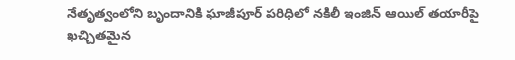నేతృత్వంలోని బృందానికి ఘాజీపూర్ పరిధిలో నకిలీ ఇంజిన్ ఆయిల్ తయారీపై ఖచ్చితమైన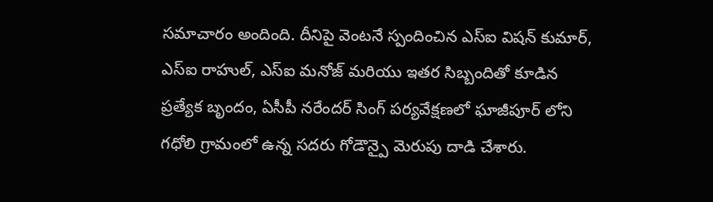సమాచారం అందింది. దీనిపై వెంటనే స్పందించిన ఎస్ఐ విషన్ కుమార్, ఎస్ఐ రాహుల్, ఎస్ఐ మనోజ్ మరియు ఇతర సిబ్బందితో కూడిన ప్రత్యేక బృందం, ఏసీపీ నరేందర్ సింగ్ పర్యవేక్షణలో ఘాజీపూర్ లోని గధోలి గ్రామంలో ఉన్న సదరు గోడౌన్పై మెరుపు దాడి చేశారు.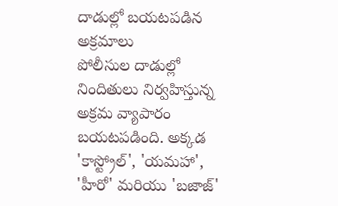దాడుల్లో బయటపడిన అక్రమాలు
పోలీసుల దాడుల్లో నిందితులు నిర్వహిస్తున్న అక్రమ వ్యాపారం బయటపడింది. అక్కడ 'కాస్ట్రోల్', 'యమహా', 'హీరో' మరియు 'బజాజ్'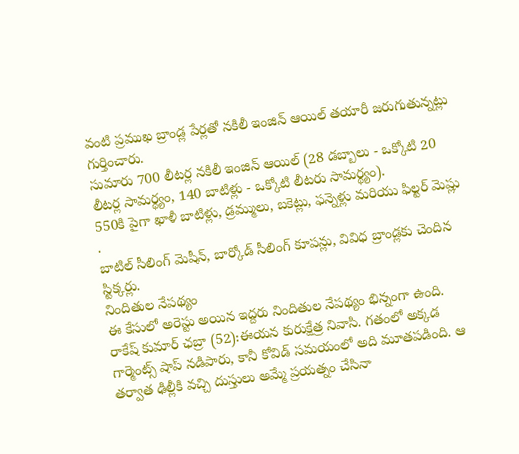వంటి ప్రముఖ బ్రాండ్ల పేర్లతో నకిలీ ఇంజిన్ ఆయిల్ తయారీ జరుగుతున్నట్లు గుర్తించారు.
సుమారు 700 లీటర్ల నకిలీ ఇంజిన్ ఆయిల్ (28 డబ్బాలు - ఒక్కోటి 20 లీటర్ల సామర్థ్యం, 140 బాటిళ్లు - ఒక్కోటి లీటరు సామర్థ్యం).
550కి పైగా ఖాళీ బాటిళ్లు, డ్రమ్ములు, బకెట్లు, ఫన్నెళ్లు మరియు ఫిల్టర్ మెష్లు .
బాటిల్ సీలింగ్ మెషీన్, బార్కోడ్ సీలింగ్ కూపన్లు, వివిధ బ్రాండ్లకు చెందిన స్టిక్కర్లు.
నిందితుల నేపథ్యం
ఈ కేసులో అరెస్టు అయిన ఇద్దరు నిందితుల నేపథ్యం భిన్నంగా ఉంది.
రాకేష్ కుమార్ ఛబ్రా (52):ఈయన కురుక్షేత్ర నివాసి. గతంలో అక్కడ గార్మెంట్స్ షాప్ నడిపారు, కానీ కోవిడ్ సమయంలో అది మూతపడింది. ఆ తర్వాత ఢిల్లీకి వచ్చి దుస్తులు అమ్మే ప్రయత్నం చేసినా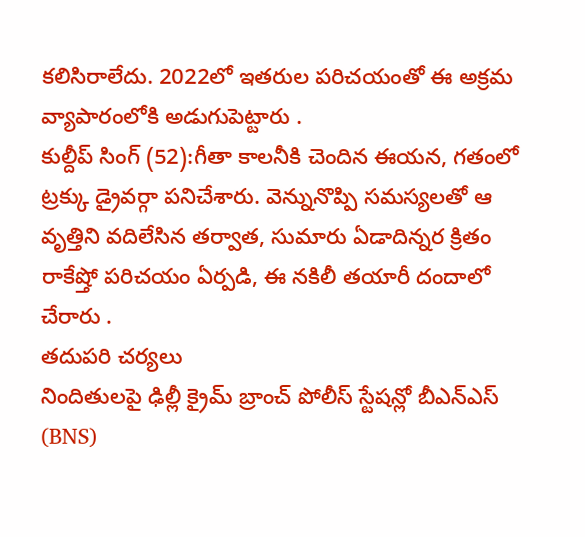కలిసిరాలేదు. 2022లో ఇతరుల పరిచయంతో ఈ అక్రమ వ్యాపారంలోకి అడుగుపెట్టారు .
కుల్దీప్ సింగ్ (52):గీతా కాలనీకి చెందిన ఈయన, గతంలో ట్రక్కు డ్రైవర్గా పనిచేశారు. వెన్నునొప్పి సమస్యలతో ఆ వృత్తిని వదిలేసిన తర్వాత, సుమారు ఏడాదిన్నర క్రితం రాకేష్తో పరిచయం ఏర్పడి, ఈ నకిలీ తయారీ దందాలో చేరారు .
తదుపరి చర్యలు
నిందితులపై ఢిల్లీ క్రైమ్ బ్రాంచ్ పోలీస్ స్టేషన్లో బీఎన్ఎస్ (BNS)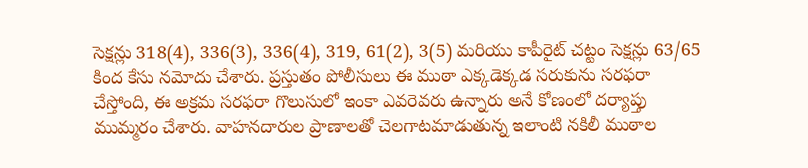సెక్షన్లు 318(4), 336(3), 336(4), 319, 61(2), 3(5) మరియు కాపీరైట్ చట్టం సెక్షన్లు 63/65 కింద కేసు నమోదు చేశారు. ప్రస్తుతం పోలీసులు ఈ ముఠా ఎక్కడెక్కడ సరుకును సరఫరా చేస్తోంది, ఈ అక్రమ సరఫరా గొలుసులో ఇంకా ఎవరెవరు ఉన్నారు అనే కోణంలో దర్యాప్తు ముమ్మరం చేశారు. వాహనదారుల ప్రాణాలతో చెలగాటమాడుతున్న ఇలాంటి నకిలీ ముఠాల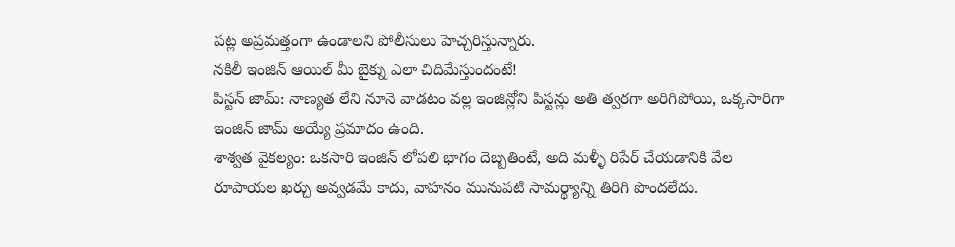పట్ల అప్రమత్తంగా ఉండాలని పోలీసులు హెచ్చరిస్తున్నారు.
నకిలీ ఇంజిన్ ఆయిల్ మీ బైక్ను ఎలా చిదిమేస్తుందంటే!
పిస్టన్ జామ్: నాణ్యత లేని నూనె వాడటం వల్ల ఇంజిన్లోని పిస్టన్లు అతి త్వరగా అరిగిపోయి, ఒక్కసారిగా ఇంజిన్ జామ్ అయ్యే ప్రమాదం ఉంది.
శాశ్వత వైకల్యం: ఒకసారి ఇంజిన్ లోపలి భాగం దెబ్బతింటే, అది మళ్ళీ రిపేర్ చేయడానికి వేల రూపాయల ఖర్చు అవ్వడమే కాదు, వాహనం మునుపటి సామర్థ్యాన్ని తిరిగి పొందలేదు.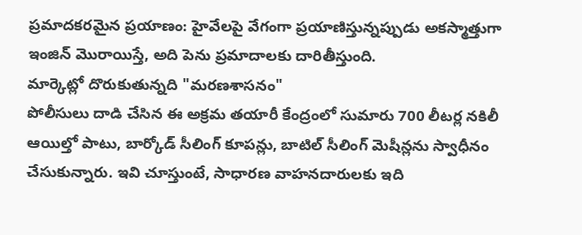ప్రమాదకరమైన ప్రయాణం: హైవేలపై వేగంగా ప్రయాణిస్తున్నప్పుడు అకస్మాత్తుగా ఇంజిన్ మొరాయిస్తే, అది పెను ప్రమాదాలకు దారితీస్తుంది.
మార్కెట్లో దొరుకుతున్నది "మరణశాసనం"
పోలీసులు దాడి చేసిన ఈ అక్రమ తయారీ కేంద్రంలో సుమారు 700 లీటర్ల నకిలీ ఆయిల్తో పాటు, బార్కోడ్ సీలింగ్ కూపన్లు, బాటిల్ సీలింగ్ మెషీన్లను స్వాధీనం చేసుకున్నారు. ఇవి చూస్తుంటే, సాధారణ వాహనదారులకు ఇది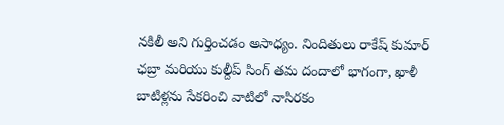నకిలీ అని గుర్తించడం అసాధ్యం. నిందితులు రాకేష్ కుమార్ ఛబ్రా మరియు కుల్దీప్ సింగ్ తమ దందాలో భాగంగా, ఖాళీ బాటిళ్లను సేకరించి వాటిలో నాసిరకం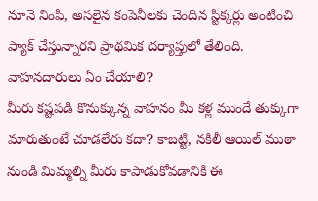నూనె నింపి, అసలైన కంపెనీలకు చెందిన స్టిక్కర్లు అంటించి ప్యాక్ చేస్తున్నారని ప్రాథమిక దర్యాప్తులో తేలింది.
వాహనదారులు ఏం చేయాలి?
మీరు కష్టపడి కొనుక్కున్న వాహనం మీ కళ్ల ముందే తుక్కుగా మారుతుంటే చూడలేరు కదా? కాబట్టి, నకిలీ ఆయిల్ ముఠా నుండి మిమ్మల్ని మీరు కాపాడుకోవడానికి ఈ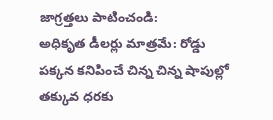జాగ్రత్తలు పాటించండి:
అధికృత డీలర్లు మాత్రమే: రోడ్డు పక్కన కనిపించే చిన్న చిన్న షాపుల్లో తక్కువ ధరకు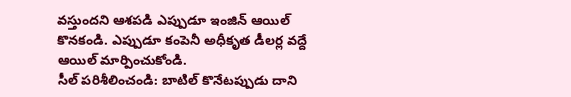వస్తుందని ఆశపడి ఎప్పుడూ ఇంజిన్ ఆయిల్ కొనకండి. ఎప్పుడూ కంపెనీ అధీకృత డీలర్ల వద్దే ఆయిల్ మార్పించుకోండి.
సీల్ పరిశీలించండి: బాటిల్ కొనేటప్పుడు దాని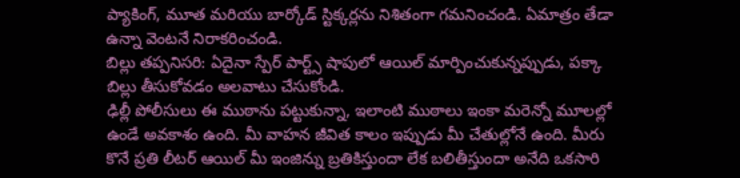ప్యాకింగ్, మూత మరియు బార్కోడ్ స్టిక్కర్లను నిశితంగా గమనించండి. ఏమాత్రం తేడా ఉన్నా వెంటనే నిరాకరించండి.
బిల్లు తప్పనిసరి: ఏదైనా స్పేర్ పార్ట్స్ షాపులో ఆయిల్ మార్పించుకున్నప్పుడు, పక్కా బిల్లు తీసుకోవడం అలవాటు చేసుకోండి.
ఢిల్లీ పోలీసులు ఈ ముఠాను పట్టుకున్నా, ఇలాంటి ముఠాలు ఇంకా మరెన్నో మూలల్లో ఉండే అవకాశం ఉంది. మీ వాహన జీవిత కాలం ఇప్పుడు మీ చేతుల్లోనే ఉంది. మీరు కొనే ప్రతి లీటర్ ఆయిల్ మీ ఇంజిన్ను బ్రతికిస్తుందా లేక బలితీస్తుందా అనేది ఒకసారి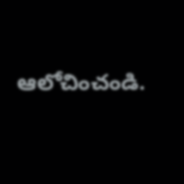ఆలోచించండి.